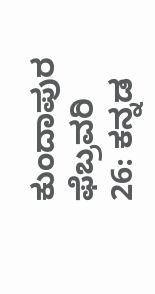ಕುಂದಾಪುರ ಫೆಬ್ರವರಿ 26: ಕನ್ನಡ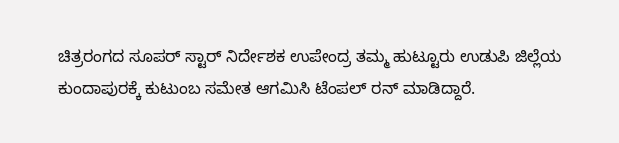ಚಿತ್ರರಂಗದ ಸೂಪರ್ ಸ್ಟಾರ್ ನಿರ್ದೇಶಕ ಉಪೇಂದ್ರ ತಮ್ಮ ಹುಟ್ಟೂರು ಉಡುಪಿ ಜಿಲ್ಲೆಯ ಕುಂದಾಪುರಕ್ಕೆ ಕುಟುಂಬ ಸಮೇತ ಆಗಮಿಸಿ ಟೆಂಪಲ್ ರನ್ ಮಾಡಿದ್ದಾರೆ.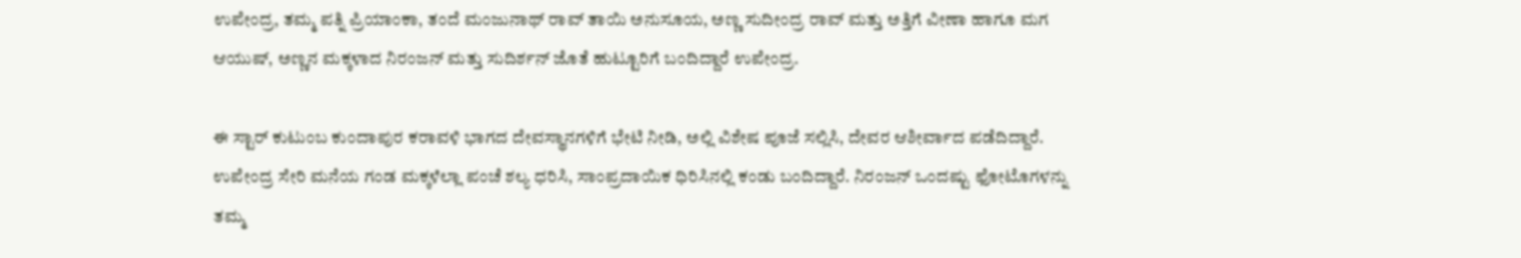ಉಪೇಂದ್ರ, ತಮ್ಮ ಪತ್ನಿ ಪ್ರಿಯಾಂಕಾ, ತಂದೆ ಮಂಜುನಾಥ್ ರಾವ್ ತಾಯಿ ಅನುಸೂಯ, ಅಣ್ಣ ಸುದೀಂದ್ರ ರಾವ್ ಮತ್ತು ಅತ್ತಿಗೆ ವೀಣಾ ಹಾಗೂ ಮಗ ಆಯುಷ್, ಅಣ್ಣನ ಮಕ್ಕಳಾದ ನಿರಂಜನ್ ಮತ್ತು ಸುದಿರ್ಶನ್ ಜೊತೆ ಹುಟ್ಟೂರಿಗೆ ಬಂದಿದ್ದಾರೆ ಉಪೇಂದ್ರ.

ಈ ಸ್ಟಾರ್ ಕುಟುಂಬ ಕುಂದಾಪುರ ಕರಾವಳಿ ಭಾಗದ ದೇವಸ್ಥಾನಗಳಿಗೆ ಭೇಟಿ ನೀಡಿ, ಅಲ್ಲಿ ವಿಶೇಷ ಪೂಜೆ ಸಲ್ಲಿಸಿ, ದೇವರ ಆಶೀರ್ವಾದ ಪಡೆದಿದ್ದಾರೆ. ಉಪೇಂದ್ರ ಸೇರಿ ಮನೆಯ ಗಂಡ ಮಕ್ಕಳೆಲ್ಲಾ ಪಂಚೆ ಶಲ್ಯ ಧರಿಸಿ, ಸಾಂಪ್ರದಾಯಿಕ ಧಿರಿಸಿನಲ್ಲಿ ಕಂಡು ಬಂದಿದ್ದಾರೆ. ನಿರಂಜನ್ ಒಂದಷ್ಟು ಫೋಟೊಗಳನ್ನು ತಮ್ಮ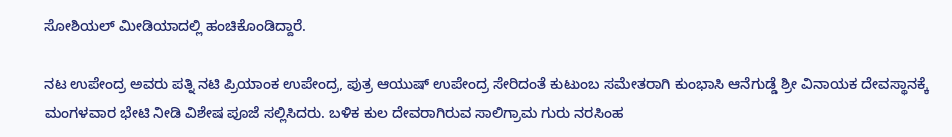ಸೋಶಿಯಲ್ ಮೀಡಿಯಾದಲ್ಲಿ ಹಂಚಿಕೊಂಡಿದ್ದಾರೆ.

ನಟ ಉಪೇಂದ್ರ ಅವರು ಪತ್ನಿ ನಟಿ ಪ್ರಿಯಾಂಕ ಉಪೇಂದ್ರ, ಪುತ್ರ ಆಯುಷ್ ಉಪೇಂದ್ರ ಸೇರಿದಂತೆ ಕುಟುಂಬ ಸಮೇತರಾಗಿ ಕುಂಭಾಸಿ ಆನೆಗುಡ್ಡೆ ಶ್ರೀ ವಿನಾಯಕ ದೇವಸ್ಥಾನಕ್ಕೆ ಮಂಗಳವಾರ ಭೇಟಿ ನೀಡಿ ವಿಶೇಷ ಪೂಜೆ ಸಲ್ಲಿಸಿದರು. ಬಳಿಕ ಕುಲ ದೇವರಾಗಿರುವ ಸಾಲಿಗ್ರಾಮ ಗುರು ನರಸಿಂಹ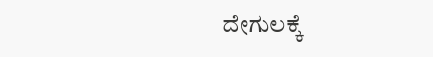ದೇಗುಲಕ್ಕೆ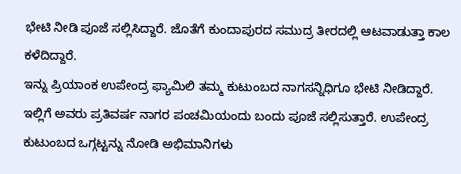ಭೇಟಿ ನೀಡಿ ಪೂಜೆ ಸಲ್ಲಿಸಿದ್ದಾರೆ. ಜೊತೆಗೆ ಕುಂದಾಪುರದ ಸಮುದ್ರ ತೀರದಲ್ಲಿ ಆಟವಾಡುತ್ತಾ ಕಾಲ ಕಳೆದಿದ್ದಾರೆ.
ಇನ್ನು ಪ್ರಿಯಾಂಕ ಉಪೇಂದ್ರ ಫ್ಯಾಮಿಲಿ ತಮ್ಮ ಕುಟುಂಬದ ನಾಗಸನ್ನಿಧಿಗೂ ಭೇಟಿ ನೀಡಿದ್ದಾರೆ. ಇಲ್ಲಿಗೆ ಅವರು ಪ್ರತಿವರ್ಷ ನಾಗರ ಪಂಚಮಿಯಂದು ಬಂದು ಪೂಜೆ ಸಲ್ಲಿಸುತ್ತಾರೆ. ಉಪೇಂದ್ರ ಕುಟುಂಬದ ಒಗ್ಗಟ್ಟನ್ನು ನೋಡಿ ಅಭಿಮಾನಿಗಳು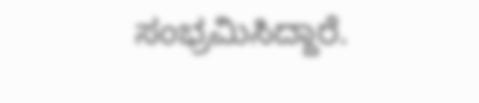ಸಂಭ್ರಮಿಸಿದ್ದಾರೆ.